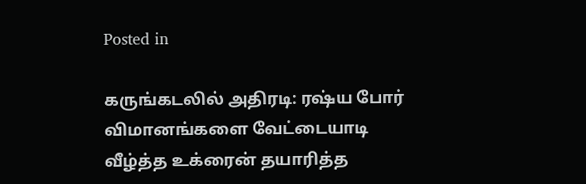Posted in

கருங்கடலில் அதிரடி: ரஷ்ய போர் விமானங்களை வேட்டையாடி வீழ்த்த உக்ரைன் தயாரித்த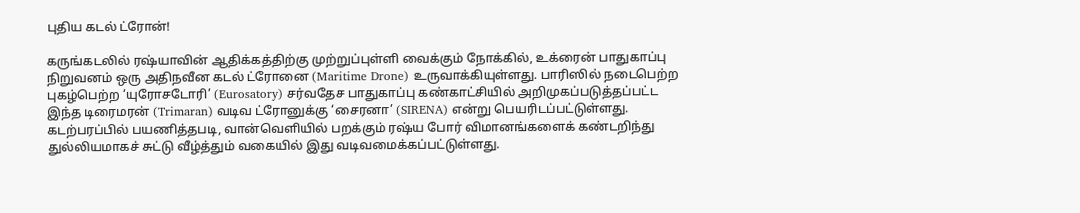புதிய கடல் ட்ரோன்!

கருங்கடலில் ரஷ்யாவின் ஆதிக்கத்திற்கு முற்றுப்புள்ளி வைக்கும் நோக்கில், உக்ரைன் பாதுகாப்பு நிறுவனம் ஒரு அதிநவீன கடல் ட்ரோனை (Maritime Drone) உருவாக்கியுள்ளது. பாரிஸில் நடைபெற்ற புகழ்பெற்ற ‘யுரோசடோரி’ (Eurosatory) சர்வதேச பாதுகாப்பு கண்காட்சியில் அறிமுகப்படுத்தப்பட்ட இந்த டிரைமரன் (Trimaran) வடிவ ட்ரோனுக்கு ‘சைரனா’ (SIRENA) என்று பெயரிடப்பட்டுள்ளது. கடற்பரப்பில் பயணித்தபடி, வான்வெளியில் பறக்கும் ரஷ்ய போர் விமானங்களைக் கண்டறிந்து துல்லியமாகச் சுட்டு வீழ்த்தும் வகையில் இது வடிவமைக்கப்பட்டுள்ளது.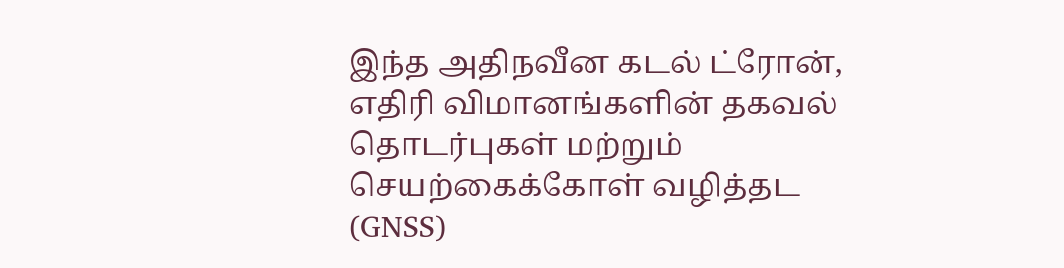இந்த அதிநவீன கடல் ட்ரோன், எதிரி விமானங்களின் தகவல் தொடர்புகள் மற்றும் செயற்கைக்கோள் வழித்தட (GNSS)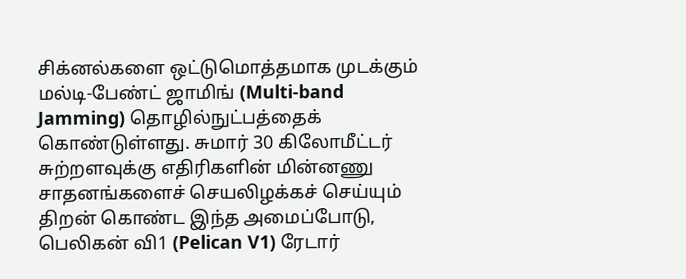சிக்னல்களை ஒட்டுமொத்தமாக முடக்கும் மல்டி-பேண்ட் ஜாமிங் (Multi-band Jamming) தொழில்நுட்பத்தைக் கொண்டுள்ளது. சுமார் 30 கிலோமீட்டர் சுற்றளவுக்கு எதிரிகளின் மின்னணு சாதனங்களைச் செயலிழக்கச் செய்யும் திறன் கொண்ட இந்த அமைப்போடு, பெலிகன் வி1 (Pelican V1) ரேடார்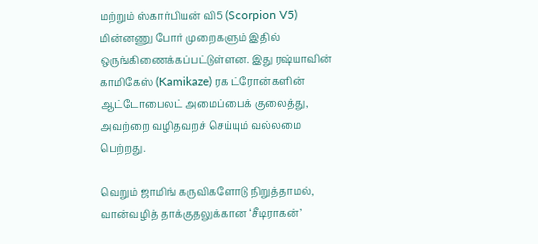மற்றும் ஸ்கார்பியன் வி5 (Scorpion V5) மின்னணு போர் முறைகளும் இதில் ஒருங்கிணைக்கப்பட்டுள்ளன. இது ரஷ்யாவின் காமிகேஸ் (Kamikaze) ரக ட்ரோன்களின் ஆட்டோபைலட் அமைப்பைக் குலைத்து, அவற்றை வழிதவறச் செய்யும் வல்லமை பெற்றது.

வெறும் ஜாமிங் கருவிகளோடு நிறுத்தாமல், வான்வழித் தாக்குதலுக்கான ‘சீடிராகன்’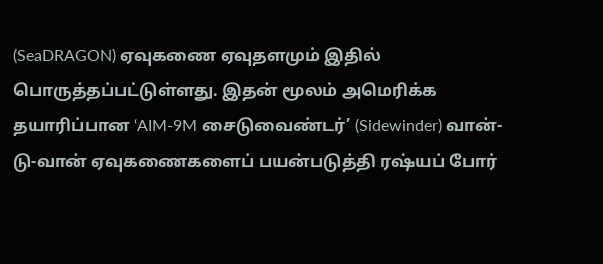(SeaDRAGON) ஏவுகணை ஏவுதளமும் இதில் பொருத்தப்பட்டுள்ளது. இதன் மூலம் அமெரிக்க தயாரிப்பான ‘AIM-9M சைடுவைண்டர்’ (Sidewinder) வான்-டு-வான் ஏவுகணைகளைப் பயன்படுத்தி ரஷ்யப் போர்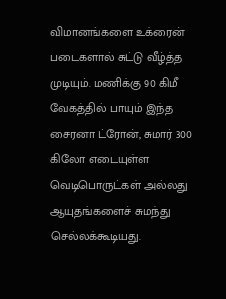விமானங்களை உக்ரைன் படைகளால் சுட்டு வீழ்த்த முடியும். மணிக்கு 90 கிமீ வேகத்தில் பாயும் இந்த சைரனா ட்ரோன், சுமார் 300 கிலோ எடையுள்ள வெடிபொருட்கள் அல்லது ஆயுதங்களைச் சுமந்து செல்லக்கூடியது.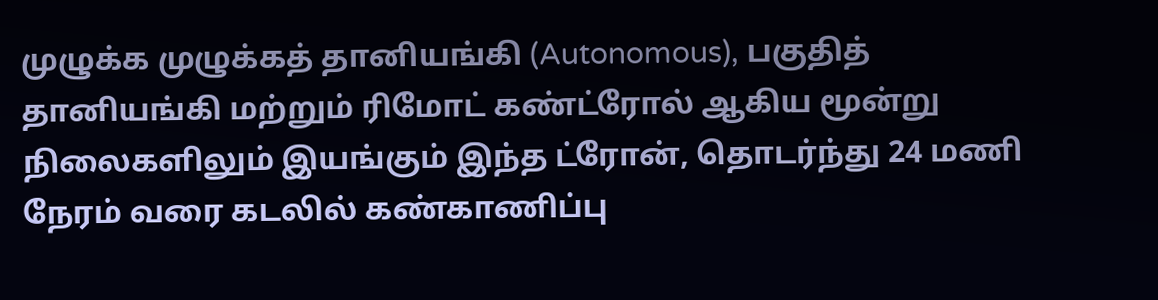முழுக்க முழுக்கத் தானியங்கி (Autonomous), பகுதித் தானியங்கி மற்றும் ரிமோட் கண்ட்ரோல் ஆகிய மூன்று நிலைகளிலும் இயங்கும் இந்த ட்ரோன், தொடர்ந்து 24 மணி நேரம் வரை கடலில் கண்காணிப்பு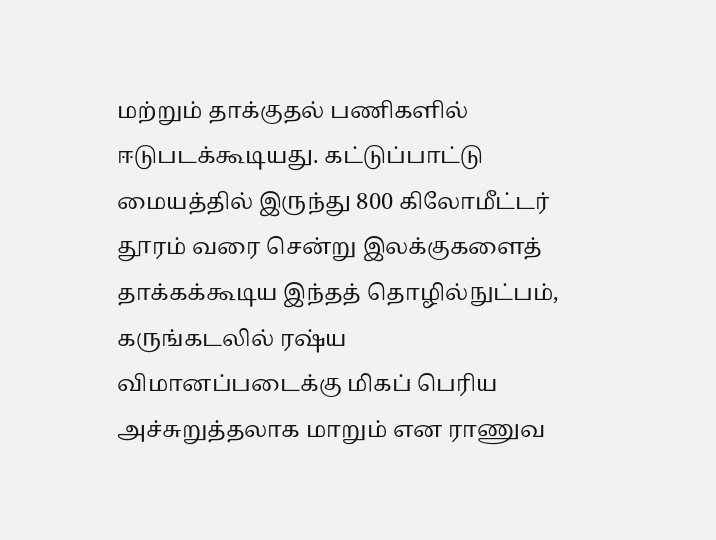மற்றும் தாக்குதல் பணிகளில் ஈடுபடக்கூடியது. கட்டுப்பாட்டு மையத்தில் இருந்து 800 கிலோமீட்டர் தூரம் வரை சென்று இலக்குகளைத் தாக்கக்கூடிய இந்தத் தொழில்நுட்பம், கருங்கடலில் ரஷ்ய விமானப்படைக்கு மிகப் பெரிய அச்சுறுத்தலாக மாறும் என ராணுவ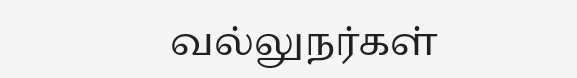வல்லுநர்கள்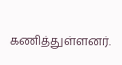கணித்துள்ளனர்.